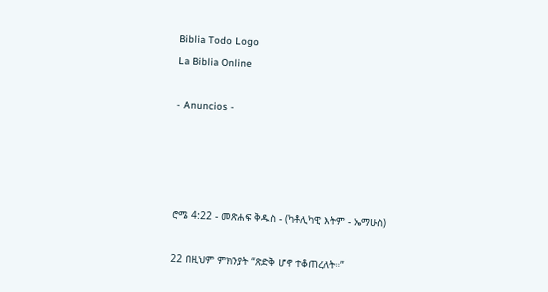Biblia Todo Logo
La Biblia Online

- Anuncios -




ሮሜ 4:22 - መጽሐፍ ቅዱስ - (ካቶሊካዊ እትም - ኤማሁስ)

22 በዚህም ምክንያት “ጽድቅ ሆኖ ተቆጠረለት።”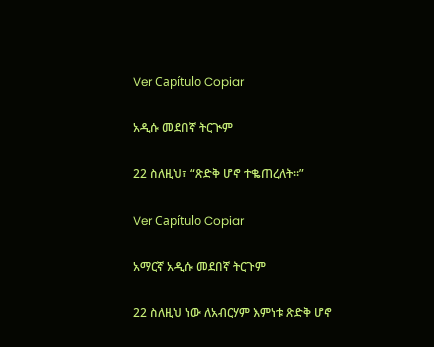Ver Capítulo Copiar

አዲሱ መደበኛ ትርጒም

22 ስለዚህ፣ “ጽድቅ ሆኖ ተቈጠረለት።”

Ver Capítulo Copiar

አማርኛ አዲሱ መደበኛ ትርጉም

22 ስለዚህ ነው ለአብርሃም እምነቱ ጽድቅ ሆኖ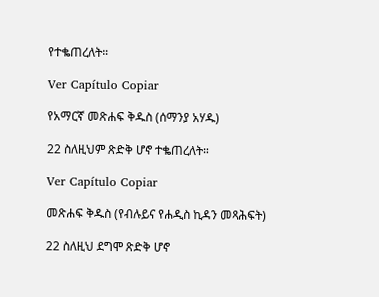የተቈጠረለት።

Ver Capítulo Copiar

የአማርኛ መጽሐፍ ቅዱስ (ሰማንያ አሃዱ)

22 ስለዚህም ጽድቅ ሆኖ ተቈጠረለት።

Ver Capítulo Copiar

መጽሐፍ ቅዱስ (የብሉይና የሐዲስ ኪዳን መጻሕፍት)

22 ስለዚህ ደግሞ ጽድቅ ሆኖ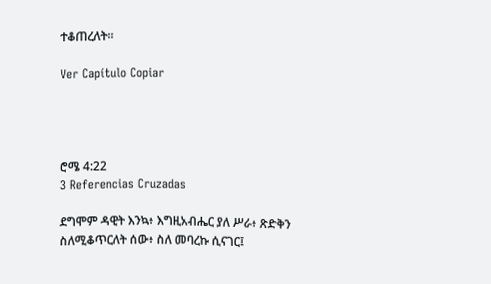ተቆጠረለት።

Ver Capítulo Copiar




ሮሜ 4:22
3 Referencias Cruzadas

ደግሞም ዳዊት እንኳ፥ እግዚአብሔር ያለ ሥራ፥ ጽድቅን ስለሚቆጥርለት ሰው፥ ስለ መባረኩ ሲናገር፤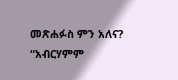መጽሐፉስ ምን አለና? “አብርሃምም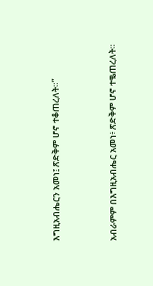እግዚአብሔርን አመነ፤ ጽድቅም ሆኖ ተቆጠረለት።”


አብራምም በእግዚአብሔር አመነ፥ ጽድቅም ሆኖ ተቈጠረለት።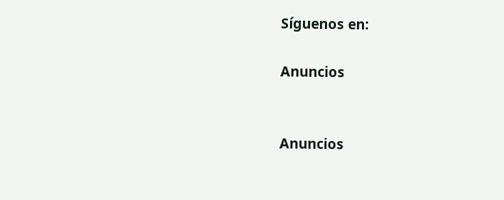Síguenos en:

Anuncios


Anuncios